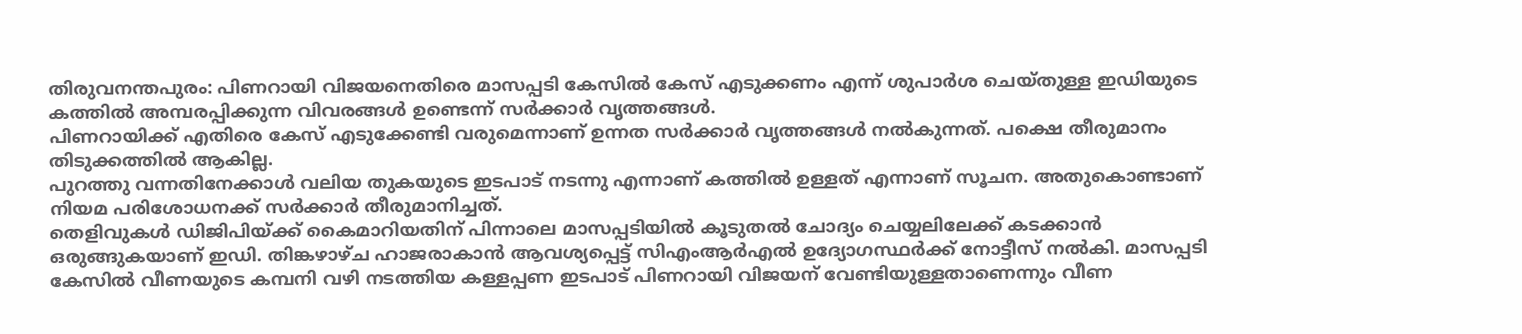തിരുവനന്തപുരം: പിണറായി വിജയനെതിരെ മാസപ്പടി കേസിൽ കേസ് എടുക്കണം എന്ന് ശുപാർശ ചെയ്തുള്ള ഇഡിയുടെ കത്തിൽ അമ്പരപ്പിക്കുന്ന വിവരങ്ങൾ ഉണ്ടെന്ന് സർക്കാർ വൃത്തങ്ങൾ.
പിണറായിക്ക് എതിരെ കേസ് എടുക്കേണ്ടി വരുമെന്നാണ് ഉന്നത സർക്കാർ വൃത്തങ്ങൾ നൽകുന്നത്. പക്ഷെ തീരുമാനം തിടുക്കത്തിൽ ആകില്ല.
പുറത്തു വന്നതിനേക്കാൾ വലിയ തുകയുടെ ഇടപാട് നടന്നു എന്നാണ് കത്തിൽ ഉള്ളത് എന്നാണ് സൂചന. അതുകൊണ്ടാണ് നിയമ പരിശോധനക്ക് സർക്കാർ തീരുമാനിച്ചത്.
തെളിവുകൾ ഡിജിപിയ്ക്ക് കൈമാറിയതിന് പിന്നാലെ മാസപ്പടിയിൽ കൂടുതൽ ചോദ്യം ചെയ്യലിലേക്ക് കടക്കാൻ ഒരുങ്ങുകയാണ് ഇഡി. തിങ്കഴാഴ്ച ഹാജരാകാൻ ആവശ്യപ്പെട്ട് സിഎംആർഎൽ ഉദ്യോഗസ്ഥർക്ക് നോട്ടീസ് നൽകി. മാസപ്പടി കേസിൽ വീണയുടെ കമ്പനി വഴി നടത്തിയ കള്ളപ്പണ ഇടപാട് പിണറായി വിജയന് വേണ്ടിയുള്ളതാണെന്നും വീണ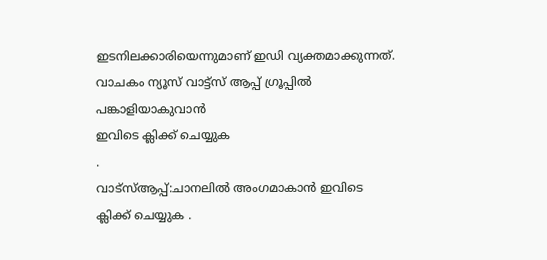ഇടനിലക്കാരിയെന്നുമാണ് ഇഡി വ്യക്തമാക്കുന്നത്.
വാചകം ന്യൂസ് വാട്ട്സ് ആപ്പ് ഗ്രൂപ്പിൽ പങ്കാളിയാകുവാൻ
ഇവിടെ ക്ലിക്ക് ചെയ്യുക
.
വാട്സ്ആപ്പ്:ചാനലിൽ അംഗമാകാൻ ഇവിടെ ക്ലിക്ക് ചെയ്യുക .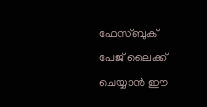ഫേസ്ബുക് പേജ് ലൈക്ക് ചെയ്യാൻ ഈ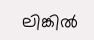ലിങ്കിൽ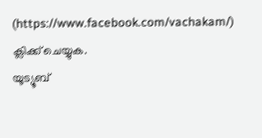(https://www.facebook.com/vachakam/) ക്ലിക്ക് ചെയ്യുക.
യൂട്യൂബ്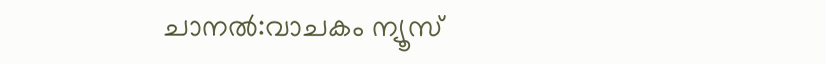ചാനൽ:വാചകം ന്യൂസ്